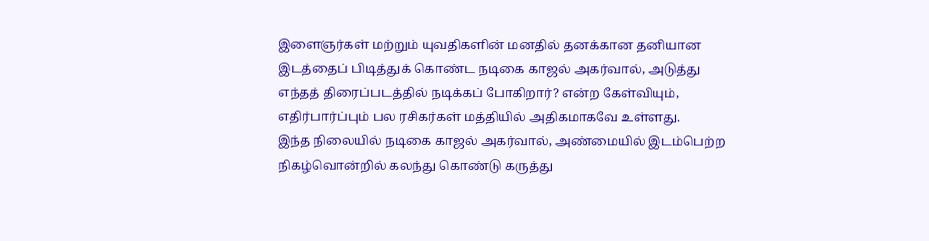இளைஞர்கள் மற்றும் யுவதிகளின் மனதில் தனக்கான தனியான இடத்தைப் பிடித்துக் கொண்ட நடிகை காஜல் அகர்வால், அடுத்து எந்தத் திரைப்படத்தில் நடிக்கப் போகிறார்? என்ற கேள்வியும், எதிர்பார்ப்பும் பல ரசிகர்கள் மத்தியில் அதிகமாகவே உள்ளது.
இந்த நிலையில் நடிகை காஜல் அகர்வால், அண்மையில் இடம்பெற்ற நிகழ்வொன்றில் கலந்து கொண்டு கருத்து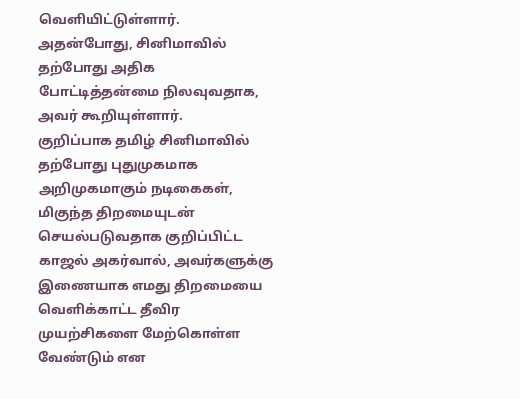வெளியிட்டுள்ளார். அதன்போது, சினிமாவில் தற்போது அதிக போட்டித்தன்மை நிலவுவதாக, அவர் கூறியுள்ளார்.
குறிப்பாக தமிழ் சினிமாவில் தற்போது புதுமுகமாக அறிமுகமாகும் நடிகைகள், மிகுந்த திறமையுடன் செயல்படுவதாக குறிப்பிட்ட காஜல் அகர்வால், அவர்களுக்கு இணையாக எமது திறமையை வெளிக்காட்ட தீவிர முயற்சிகளை மேற்கொள்ள வேண்டும் என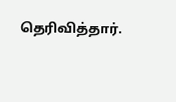தெரிவித்தார்.